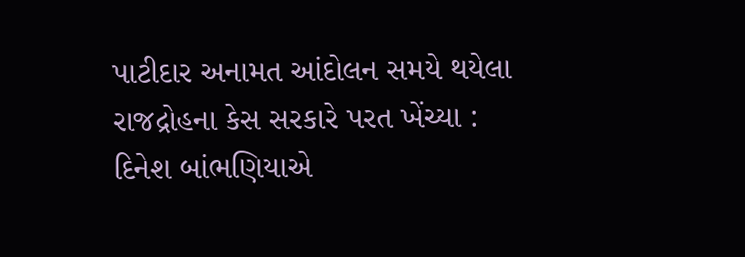પાટીદાર અનામત આંદોલન સમયે થયેલા રાજદ્રોહના કેસ સરકારે પરત ખેંચ્યા : દિનેશ બાંભણિયાએ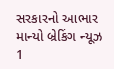સરકારનો આભાર માન્યો બ્રેકિંગ ન્યૂઝ 1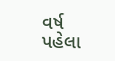વર્ષ પહેલા